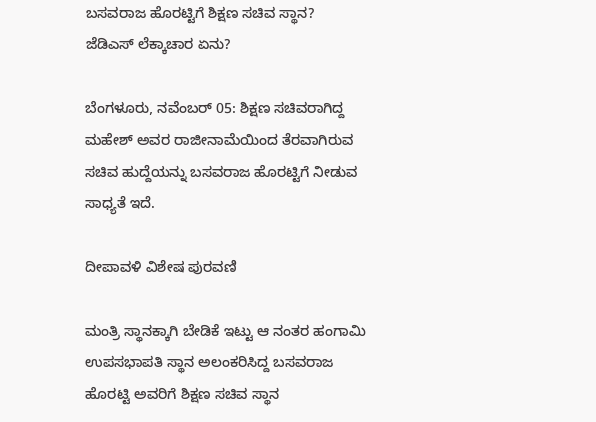ಬಸವರಾಜ ಹೊರಟ್ಟಿಗೆ ಶಿಕ್ಷಣ ಸಚಿವ ಸ್ಥಾನ? ಜೆಡಿಎಸ್ ಲೆಕ್ಕಾಚಾರ ಏನು?

ಬೆಂಗಳೂರು, ನವೆಂಬರ್ 05: ಶಿಕ್ಷಣ ಸಚಿವರಾಗಿದ್ದ ಮಹೇಶ್ ಅವರ ರಾಜೀನಾಮೆಯಿಂದ ತೆರವಾಗಿರುವ ಸಚಿವ ಹುದ್ದೆಯನ್ನು ಬಸವರಾಜ ಹೊರಟ್ಟಿಗೆ ನೀಡುವ ಸಾಧ್ಯತೆ ಇದೆ.

ದೀಪಾವಳಿ ವಿಶೇಷ ಪುರವಣಿ

ಮಂತ್ರಿ ಸ್ಥಾನಕ್ಕಾಗಿ ಬೇಡಿಕೆ ಇಟ್ಟು ಆ ನಂತರ ಹಂಗಾಮಿ ಉಪಸಭಾಪತಿ ಸ್ಥಾನ ಅಲಂಕರಿಸಿದ್ದ ಬಸವರಾಜ ಹೊರಟ್ಟಿ ಅವರಿಗೆ ಶಿಕ್ಷಣ ಸಚಿವ ಸ್ಥಾನ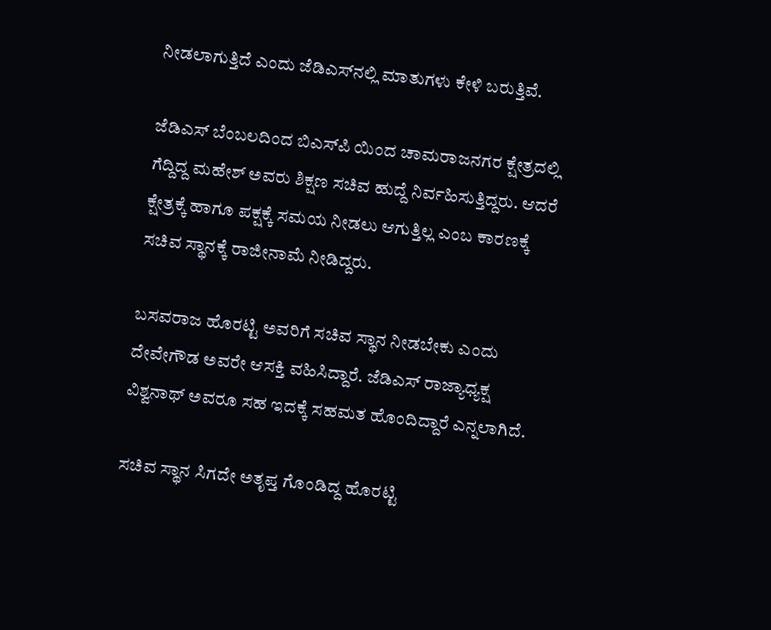ನೀಡಲಾಗುತ್ತಿದೆ ಎಂದು ಜೆಡಿಎಸ್‌ನಲ್ಲಿ ಮಾತುಗಳು ಕೇಳಿ ಬರುತ್ತಿವೆ.

ಜೆಡಿಎಸ್ ಬೆಂಬಲದಿಂದ ಬಿಎಸ್‌ಪಿ ಯಿಂದ ಚಾಮರಾಜನಗರ ಕ್ಷೇತ್ರದಲ್ಲಿ ಗೆದ್ದಿದ್ದ ಮಹೇಶ್ ಅವರು ಶಿಕ್ಷಣ ಸಚಿವ ಹುದ್ದೆ ನಿರ್ವಹಿಸುತ್ತಿದ್ದರು. ಆದರೆ ಕ್ಷೇತ್ರಕ್ಕೆ ಹಾಗೂ ಪಕ್ಷಕ್ಕೆ ಸಮಯ ನೀಡಲು ಆಗುತ್ತಿಲ್ಲ ಎಂಬ ಕಾರಣಕ್ಕೆ ಸಚಿವ ಸ್ಥಾನಕ್ಕೆ ರಾಜೀನಾಮೆ ನೀಡಿದ್ದರು.

ಬಸವರಾಜ ಹೊರಟ್ಟಿ ಅವರಿಗೆ ಸಚಿವ ಸ್ಥಾನ ನೀಡಬೇಕು ಎಂದು ದೇವೇಗೌಡ ಅವರೇ ಆಸಕ್ತಿ ವಹಿಸಿದ್ದಾರೆ. ಜೆಡಿಎಸ್ ರಾಜ್ಯಾಧ್ಯಕ್ಷ ವಿಶ್ವನಾಥ್ ಅವರೂ ಸಹ ಇದಕ್ಕೆ ಸಹಮತ ಹೊಂದಿದ್ದಾರೆ ಎನ್ನಲಾಗಿದೆ.

ಸಚಿವ ಸ್ಥಾನ ಸಿಗದೇ ಅತೃಪ್ತ ಗೊಂಡಿದ್ದ ಹೊರಟ್ಟಿ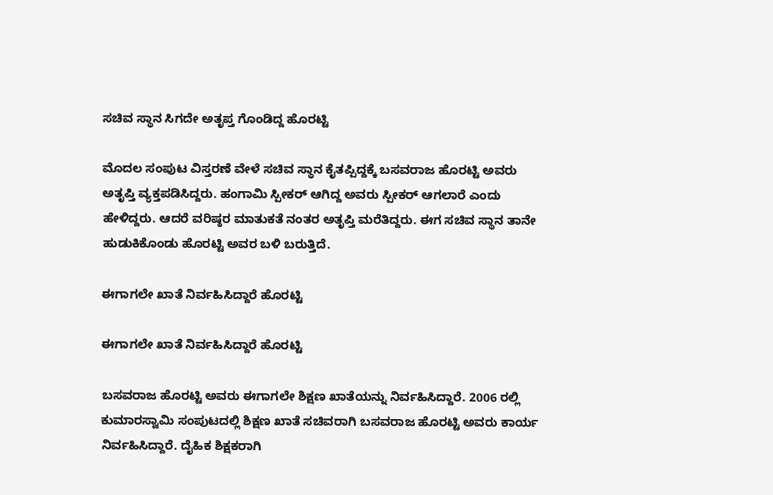ಸಚಿವ ಸ್ಥಾನ ಸಿಗದೇ ಅತೃಪ್ತ ಗೊಂಡಿದ್ದ ಹೊರಟ್ಟಿ

ಮೊದಲ ಸಂಪುಟ ವಿಸ್ತರಣೆ ವೇಳೆ ಸಚಿವ ಸ್ಥಾನ ಕೈತಪ್ಪಿದ್ದಕ್ಕೆ ಬಸವರಾಜ ಹೊರಟ್ಟಿ ಅವರು ಅತೃಪ್ತಿ ವ್ಯಕ್ತಪಡಿಸಿದ್ದರು. ಹಂಗಾಮಿ ಸ್ಪೀಕರ್ ಆಗಿದ್ದ ಅವರು ಸ್ಪೀಕರ್‌ ಆಗಲಾರೆ ಎಂದು ಹೇಳಿದ್ದರು. ಆದರೆ ವರಿಷ್ಠರ ಮಾತುಕತೆ ನಂತರ ಅತೃಪ್ತಿ ಮರೆತಿದ್ದರು. ಈಗ ಸಚಿವ ಸ್ಥಾನ ತಾನೇ ಹುಡುಕಿಕೊಂಡು ಹೊರಟ್ಟಿ ಅವರ ಬಳಿ ಬರುತ್ತಿದೆ.

ಈಗಾಗಲೇ ಖಾತೆ ನಿರ್ವಹಿಸಿದ್ದಾರೆ ಹೊರಟ್ಟಿ

ಈಗಾಗಲೇ ಖಾತೆ ನಿರ್ವಹಿಸಿದ್ದಾರೆ ಹೊರಟ್ಟಿ

ಬಸವರಾಜ ಹೊರಟ್ಟಿ ಅವರು ಈಗಾಗಲೇ ಶಿಕ್ಷಣ ಖಾತೆಯನ್ನು ನಿರ್ವಹಿಸಿದ್ದಾರೆ. 2006 ರಲ್ಲಿ ಕುಮಾರಸ್ವಾಮಿ ಸಂಪುಟದಲ್ಲಿ ಶಿಕ್ಷಣ ಖಾತೆ ಸಚಿವರಾಗಿ ಬಸವರಾಜ ಹೊರಟ್ಟಿ ಅವರು ಕಾರ್ಯ ನಿರ್ವಹಿಸಿದ್ದಾರೆ. ದೈಹಿಕ ಶಿಕ್ಷಕರಾಗಿ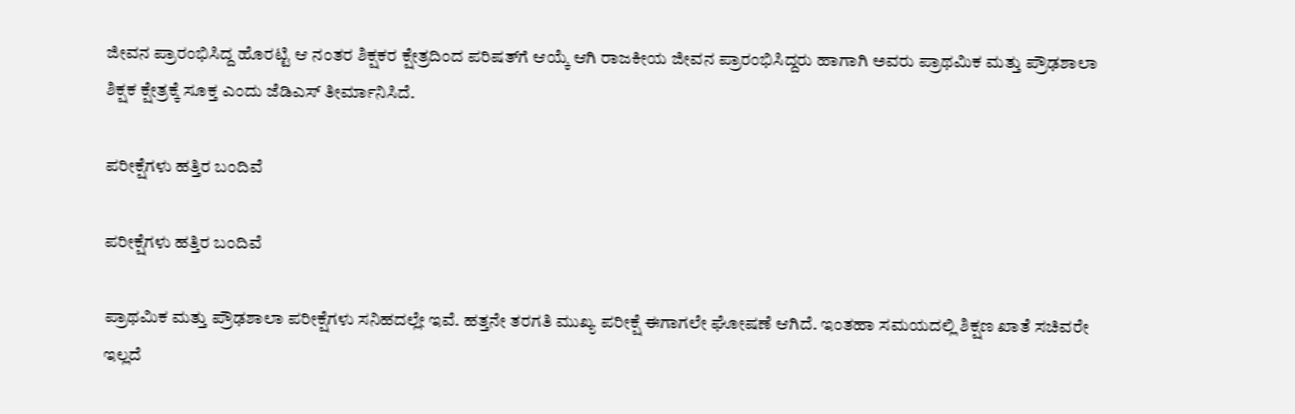ಜೀವನ ಪ್ರಾರಂಭಿಸಿದ್ದ ಹೊರಟ್ಟಿ ಆ ನಂತರ ಶಿಕ್ಷಕರ ಕ್ಷೇತ್ರದಿಂದ ಪರಿಷತ್‌ಗೆ ಆಯ್ಕೆ ಆಗಿ ರಾಜಕೀಯ ಜೀವನ ಪ್ರಾರಂಭಿಸಿದ್ದರು ಹಾಗಾಗಿ ಅವರು ಪ್ರಾಥಮಿಕ ಮತ್ತು ಪ್ರೌಢಶಾಲಾ ಶಿಕ್ಷಕ ಕ್ಷೇತ್ರಕ್ಕೆ ಸೂಕ್ತ ಎಂದು ಜೆಡಿಎಸ್ ತೀರ್ಮಾನಿಸಿದೆ.

ಪರೀಕ್ಷೆಗಳು ಹತ್ತಿರ ಬಂದಿವೆ

ಪರೀಕ್ಷೆಗಳು ಹತ್ತಿರ ಬಂದಿವೆ

ಪ್ರಾಥಮಿಕ ಮತ್ತು ಪ್ರೌಢಶಾಲಾ ಪರೀಕ್ಷೆಗಳು ಸನಿಹದಲ್ಲೇ ಇವೆ. ಹತ್ತನೇ ತರಗತಿ ಮುಖ್ಯ ಪರೀಕ್ಷೆ ಈಗಾಗಲೇ ಘೋಷಣೆ ಆಗಿದೆ. ಇಂತಹಾ ಸಮಯದಲ್ಲಿ ಶಿಕ್ಷಣ ಖಾತೆ ಸಚಿವರೇ ಇಲ್ಲದೆ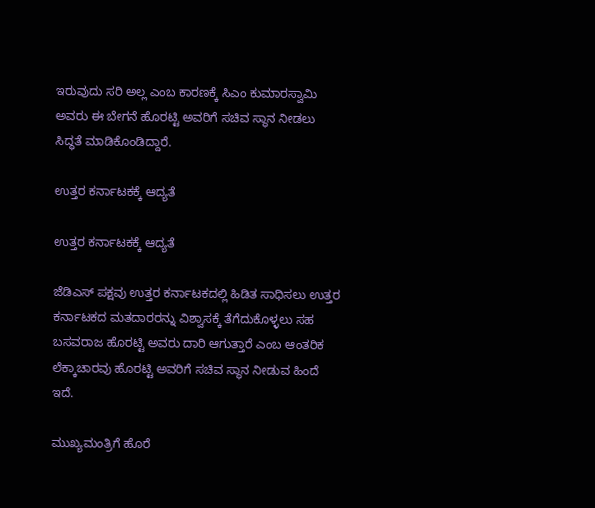ಇರುವುದು ಸರಿ ಅಲ್ಲ ಎಂಬ ಕಾರಣಕ್ಕೆ ಸಿಎಂ ಕುಮಾರಸ್ವಾಮಿ ಅವರು ಈ ಬೇಗನೆ ಹೊರಟ್ಟಿ ಅವರಿಗೆ ಸಚಿವ ಸ್ಥಾನ ನೀಡಲು ಸಿದ್ಧತೆ ಮಾಡಿಕೊಂಡಿದ್ದಾರೆ.

ಉತ್ತರ ಕರ್ನಾಟಕಕ್ಕೆ ಆದ್ಯತೆ

ಉತ್ತರ ಕರ್ನಾಟಕಕ್ಕೆ ಆದ್ಯತೆ

ಜೆಡಿಎಸ್ ಪಕ್ಷವು ಉತ್ತರ ಕರ್ನಾಟಕದಲ್ಲಿ ಹಿಡಿತ ಸಾಧಿಸಲು ಉತ್ತರ ಕರ್ನಾಟಕದ ಮತದಾರರನ್ನು ವಿಶ್ವಾಸಕ್ಕೆ ತೆಗೆದುಕೊಳ್ಳಲು ಸಹ ಬಸವರಾಜ ಹೊರಟ್ಟಿ ಅವರು ದಾರಿ ಆಗುತ್ತಾರೆ ಎಂಬ ಆಂತರಿಕ ಲೆಕ್ಕಾಚಾರವು ಹೊರಟ್ಟಿ ಅವರಿಗೆ ಸಚಿವ ಸ್ಥಾನ ನೀಡುವ ಹಿಂದೆ ಇದೆ.

ಮುಖ್ಯಮಂತ್ರಿಗೆ ಹೊರೆ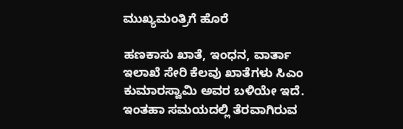ಮುಖ್ಯಮಂತ್ರಿಗೆ ಹೊರೆ

ಹಣಕಾಸು ಖಾತೆ, ಇಂಧನ, ವಾರ್ತಾ ಇಲಾಖೆ ಸೇರಿ ಕೆಲವು ಖಾತೆಗಳು ಸಿಎಂ ಕುಮಾರಸ್ವಾಮಿ ಅವರ ಬಳಿಯೇ ಇದೆ. ಇಂತಹಾ ಸಮಯದಲ್ಲಿ ತೆರವಾಗಿರುವ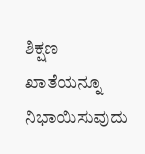ಶಿಕ್ಷಣ ಖಾತೆಯನ್ನೂ ನಿಭಾಯಿಸುವುದು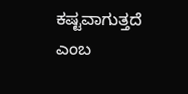ಕಷ್ಟವಾಗುತ್ತದೆ ಎಂಬ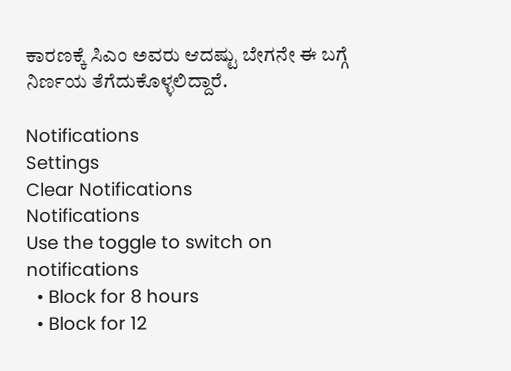ಕಾರಣಕ್ಕೆ ಸಿಎಂ ಅವರು ಆದಷ್ಟು ಬೇಗನೇ ಈ ಬಗ್ಗೆ ನಿರ್ಣಯ ತೆಗೆದುಕೊಳ್ಳಲಿದ್ದಾರೆ.

Notifications
Settings
Clear Notifications
Notifications
Use the toggle to switch on notifications
  • Block for 8 hours
  • Block for 12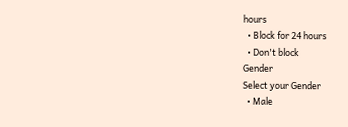hours
  • Block for 24 hours
  • Don't block
Gender
Select your Gender
  • Male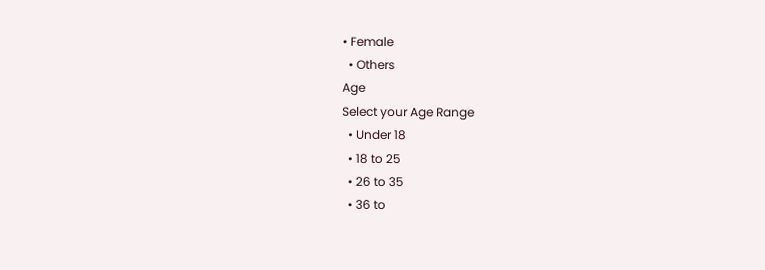• Female
  • Others
Age
Select your Age Range
  • Under 18
  • 18 to 25
  • 26 to 35
  • 36 to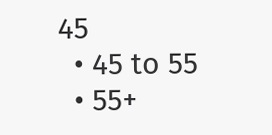45
  • 45 to 55
  • 55+